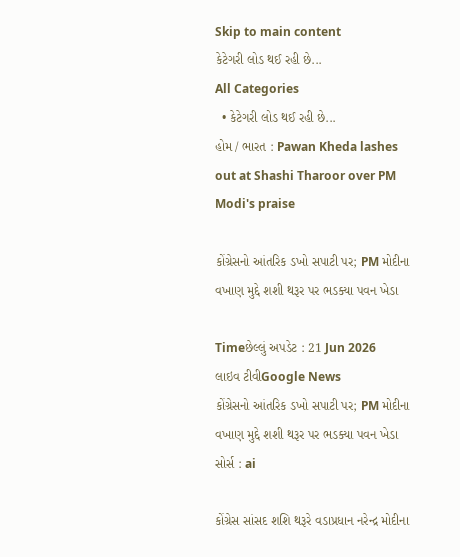Skip to main content
કેટેગરી લોડ થઈ રહી છે...
All Categories
  • કેટેગરી લોડ થઈ રહી છે...
હોમ / ભારત : Pawan Kheda lashes out at Shashi Tharoor over PM Modi's praise

કોંગ્રેસનો આંતરિક ડખો સપાટી પર; PM મોદીના વખાણ મુદ્દે શશી થરૂર પર ભડક્યા પવન ખેડા

Timeછેલ્લું અપડેટ : 21 Jun 2026
લાઇવ ટીવીGoogle News
કોંગ્રેસનો આંતરિક ડખો સપાટી પર; PM મોદીના વખાણ મુદ્દે શશી થરૂર પર ભડક્યા પવન ખેડા
સોર્સ : ai

કોંગ્રેસ સાંસદ શશિ થરૂરે વડાપ્રધાન નરેન્દ્ર મોદીના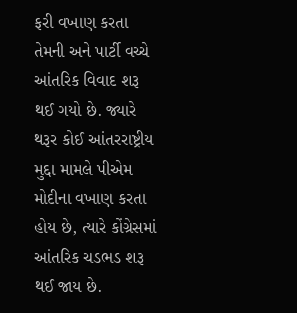ફરી વખાણ કરતા તેમની અને પાર્ટી વચ્ચે આંતરિક વિવાદ શરૂ થઈ ગયો છે. જ્યારે થરૂર કોઈ આંતરરાષ્ટ્રીય મુદ્દા મામલે પીએમ મોદીના વખાણ કરતા હોય છે, ત્યારે કોંગ્રેસમાં આંતરિક ચડભડ શરૂ થઈ જાય છે.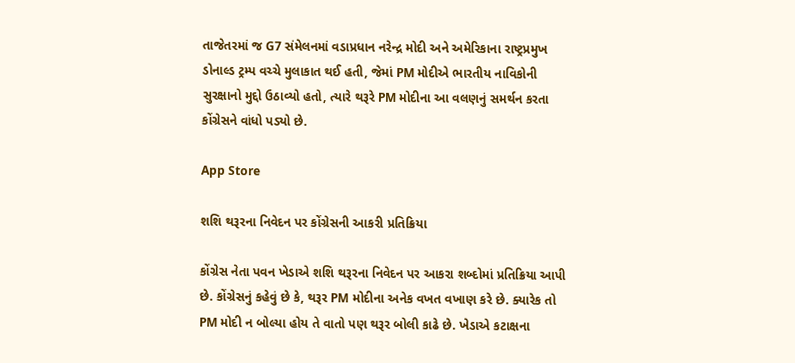તાજેતરમાં જ G7 સંમેલનમાં વડાપ્રધાન નરેન્દ્ર મોદી અને અમેરિકાના રાષ્ટ્રપ્રમુખ ડોનાલ્ડ ટ્રમ્પ વચ્ચે મુલાકાત થઈ હતી, જેમાં PM મોદીએ ભારતીય નાવિકોની સુરક્ષાનો મુદ્દો ઉઠાવ્યો હતો, ત્યારે થરૂરે PM મોદીના આ વલણનું સમર્થન કરતા કોંગ્રેસને વાંધો પડ્યો છે.

App Store

શશિ થરૂરના નિવેદન પર કોંગ્રેસની આકરી પ્રતિક્રિયા

કોંગ્રેસ નેતા પવન ખેડાએ શશિ થરૂરના નિવેદન પર આકરા શબ્દોમાં પ્રતિક્રિયા આપી છે. કોંગ્રેસનું કહેવું છે કે, થરૂર PM મોદીના અનેક વખત વખાણ કરે છે. ક્યારેક તો PM મોદી ન બોલ્યા હોય તે વાતો પણ થરૂર બોલી કાઢે છે. ખેડાએ કટાક્ષના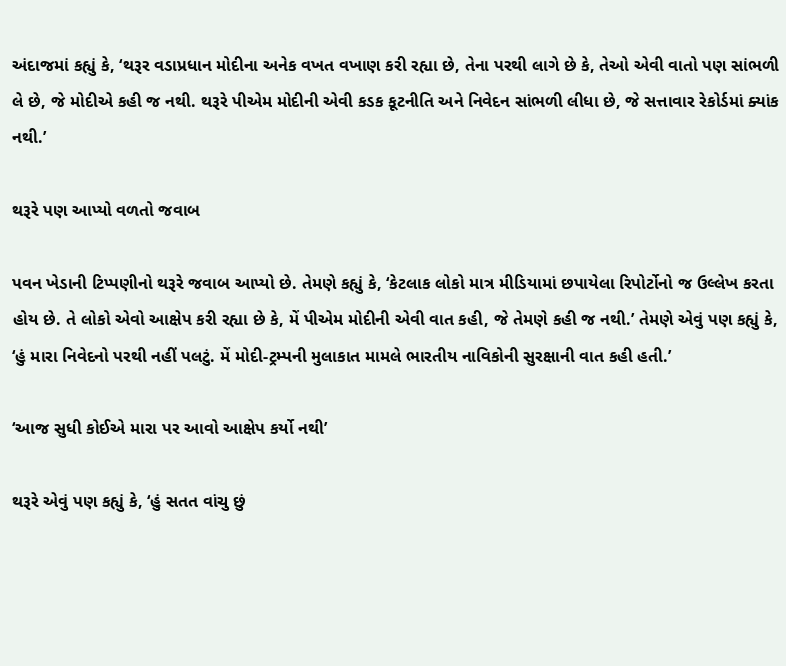અંદાજમાં કહ્યું કે, ‘થરૂર વડાપ્રધાન મોદીના અનેક વખત વખાણ કરી રહ્યા છે, તેના પરથી લાગે છે કે, તેઓ એવી વાતો પણ સાંભળી લે છે, જે મોદીએ કહી જ નથી. થરૂરે પીએમ મોદીની એવી કડક કૂટનીતિ અને નિવેદન સાંભળી લીધા છે, જે સત્તાવાર રેકોર્ડમાં ક્યાંક નથી.’

થરૂરે પણ આપ્યો વળતો જવાબ

પવન ખેડાની ટિપ્પણીનો થરૂરે જવાબ આપ્યો છે. તેમણે કહ્યું કે, ‘કેટલાક લોકો માત્ર મીડિયામાં છપાયેલા રિપોર્ટોનો જ ઉલ્લેખ કરતા હોય છે. તે લોકો એવો આક્ષેપ કરી રહ્યા છે કે, મેં પીએમ મોદીની એવી વાત કહી, જે તેમણે કહી જ નથી.’ તેમણે એવું પણ કહ્યું કે, ‘હું મારા નિવેદનો પરથી નહીં પલટું. મેં મોદી-ટ્રમ્પની મુલાકાત મામલે ભારતીય નાવિકોની સુરક્ષાની વાત કહી હતી.’

‘આજ સુધી કોઈએ મારા પર આવો આક્ષેપ કર્યો નથી’

થરૂરે એવું પણ કહ્યું કે, ‘હું સતત વાંચુ છું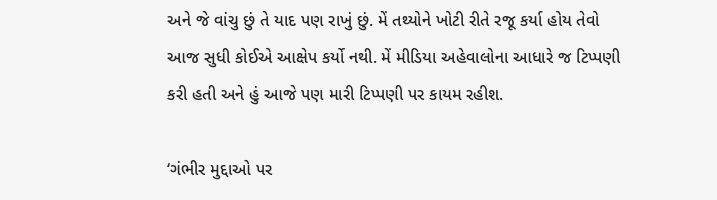અને જે વાંચુ છું તે યાદ પણ રાખું છું. મેં તથ્યોને ખોટી રીતે રજૂ કર્યા હોય તેવો આજ સુધી કોઈએ આક્ષેપ કર્યો નથી. મેં મીડિયા અહેવાલોના આધારે જ ટિપ્પણી કરી હતી અને હું આજે પણ મારી ટિપ્પણી પર કાયમ રહીશ.

‘ગંભીર મુદ્દાઓ પર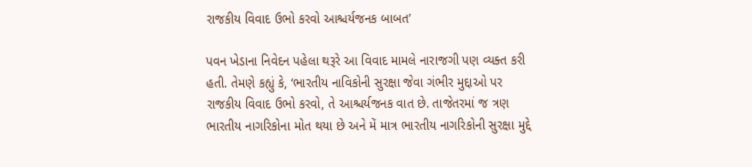રાજકીય વિવાદ ઉભો કરવો આશ્ચર્યજનક બાબત’

પવન ખેડાના નિવેદન પહેલા થરૂરે આ વિવાદ મામલે નારાજગી પણ વ્યક્ત કરી હતી. તેમણે કહ્યું કે, ‘ભારતીય નાવિકોની સુરક્ષા જેવા ગંભીર મુદ્દાઓ પર રાજકીય વિવાદ ઉભો કરવો, તે આશ્ચર્યજનક વાત છે. તાજેતરમાં જ ત્રણ ભારતીય નાગરિકોના મોત થયા છે અને મેં માત્ર ભારતીય નાગરિકોની સુરક્ષા મુદ્દે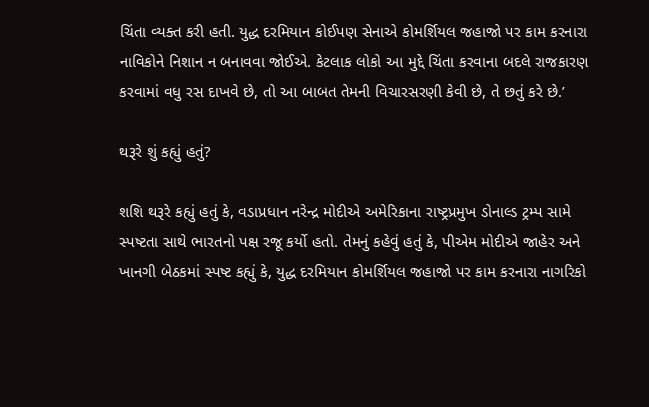ચિંતા વ્યક્ત કરી હતી. યુદ્ધ દરમિયાન કોઈપણ સેનાએ કોમર્શિયલ જહાજો પર કામ કરનારા નાવિકોને નિશાન ન બનાવવા જોઈએ. કેટલાક લોકો આ મુદ્દે ચિંતા કરવાના બદલે રાજકારણ કરવામાં વધુ રસ દાખવે છે, તો આ બાબત તેમની વિચારસરણી કેવી છે, તે છતું કરે છે.’

થરૂરે શું કહ્યું હતું?

શશિ થરૂરે કહ્યું હતું કે, વડાપ્રધાન નરેન્દ્ર મોદીએ અમેરિકાના રાષ્ટ્રપ્રમુખ ડોનાલ્ડ ટ્રમ્પ સામે સ્પષ્ટતા સાથે ભારતનો પક્ષ રજૂ કર્યો હતો. તેમનું કહેવું હતું કે, પીએમ મોદીએ જાહેર અને ખાનગી બેઠકમાં સ્પષ્ટ કહ્યું કે, યુદ્ધ દરમિયાન કોમર્શિયલ જહાજો પર કામ કરનારા નાગરિકો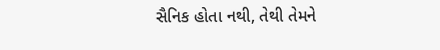સૈનિક હોતા નથી, તેથી તેમને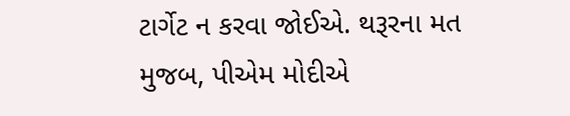ટાર્ગેટ ન કરવા જોઈએ. થરૂરના મત મુજબ, પીએમ મોદીએ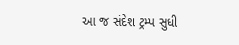આ જ સંદેશ ટ્રમ્પ સુધી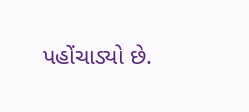પહોંચાડ્યો છે.